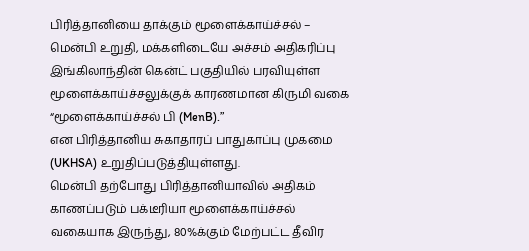பிரித்தானியை தாக்கும் மூளைக்காய்ச்சல் – மென்பி உறுதி, மக்களிடையே அச்சம் அதிகரிப்பு
இங்கிலாந்தின் கென்ட் பகுதியில் பரவியுள்ள மூளைக்காய்ச்சலுக்குக் காரணமான கிருமி வகை “மூளைக்காய்ச்சல் பி (MenB).”
என பிரித்தானிய சுகாதாரப் பாதுகாப்பு முகமை (UKHSA) உறுதிப்படுத்தியுள்ளது.
மென்பி தற்போது பிரித்தானியாவில் அதிகம் காணப்படும் பக்டீரியா மூளைக்காய்ச்சல் வகையாக இருந்து, 80%க்கும் மேற்பட்ட தீவிர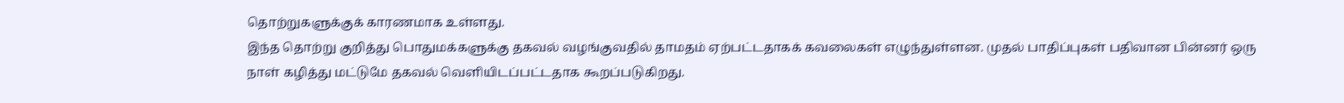தொற்றுகளுக்குக் காரணமாக உள்ளது.
இந்த தொற்று குறித்து பொதுமக்களுக்கு தகவல் வழங்குவதில் தாமதம் ஏற்பட்டதாகக் கவலைகள் எழுந்துள்ளன. முதல் பாதிப்புகள் பதிவான பின்னர் ஒரு நாள் கழித்து மட்டுமே தகவல் வெளியிடப்பட்டதாக கூறப்படுகிறது.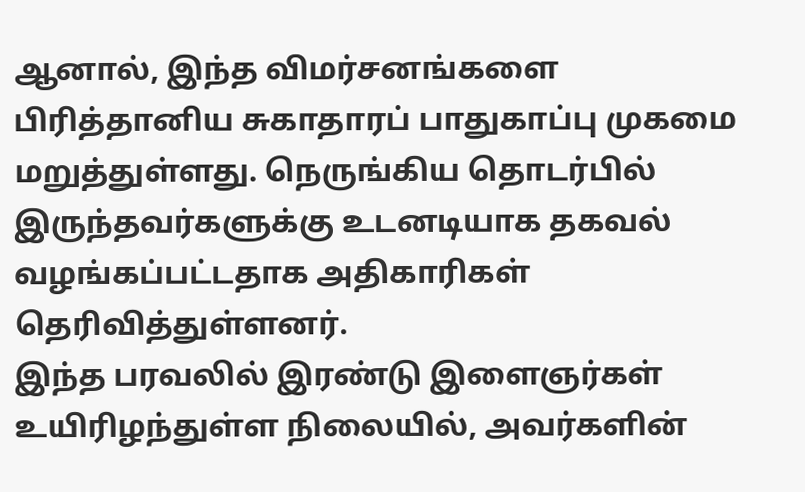ஆனால், இந்த விமர்சனங்களை பிரித்தானிய சுகாதாரப் பாதுகாப்பு முகமை மறுத்துள்ளது. நெருங்கிய தொடர்பில் இருந்தவர்களுக்கு உடனடியாக தகவல் வழங்கப்பட்டதாக அதிகாரிகள் தெரிவித்துள்ளனர்.
இந்த பரவலில் இரண்டு இளைஞர்கள் உயிரிழந்துள்ள நிலையில், அவர்களின்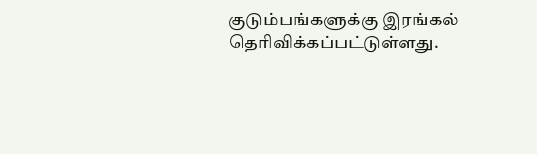குடும்பங்களுக்கு இரங்கல் தெரிவிக்கப்பட்டுள்ளது.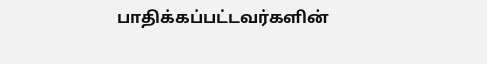பாதிக்கப்பட்டவர்களின்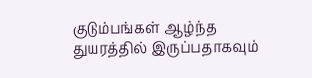குடும்பங்கள் ஆழ்ந்த துயரத்தில் இருப்பதாகவும்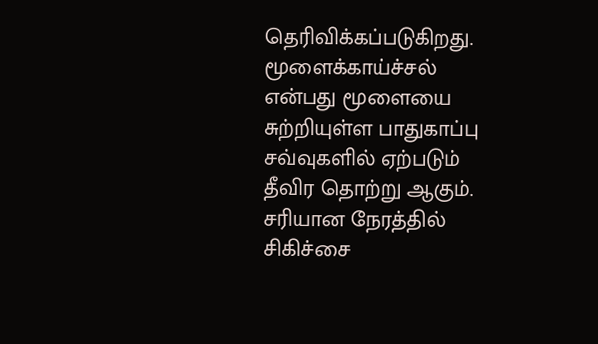தெரிவிக்கப்படுகிறது.
மூளைக்காய்ச்சல் என்பது மூளையை சுற்றியுள்ள பாதுகாப்பு சவ்வுகளில் ஏற்படும் தீவிர தொற்று ஆகும். சரியான நேரத்தில் சிகிச்சை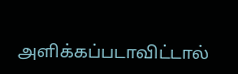அளிக்கப்படாவிட்டால்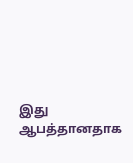இது ஆபத்தானதாக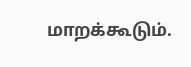மாறக்கூடும்.